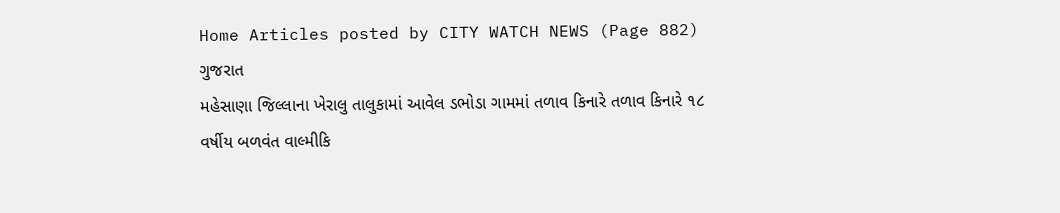Home Articles posted by CITY WATCH NEWS (Page 882)
ગુજરાત
મહેસાણા જિલ્લાના ખેરાલુ તાલુકામાં આવેલ ડભોડા ગામમાં તળાવ કિનારે તળાવ કિનારે ૧૮ વર્ષીય બળવંત વાલ્મીકિ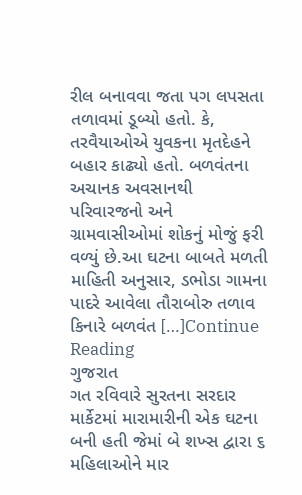રીલ બનાવવા જતા પગ લપસતા તળાવમાં ડૂબ્યો હતો. કે, તરવૈયાઓએ યુવકના મૃતદેહને બહાર કાઢ્યો હતો. બળવંતના અચાનક અવસાનથી પરિવારજનો અને ગ્રામવાસીઓમાં શોકનું મોજું ફરી વળ્યું છે.આ ઘટના બાબતે મળતી માહિતી અનુસાર, ડભોડા ગામના પાદરે આવેલા તૌરાબોરુ તળાવ કિનારે બળવંત […]Continue Reading
ગુજરાત
ગત રવિવારે સુરતના સરદાર માર્કેટમાં મારામારીની એક ઘટના બની હતી જેમાં બે શખ્સ દ્વારા ૬ મહિલાઓને માર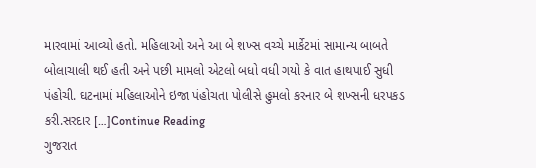મારવામાં આવ્યો હતો. મહિલાઓ અને આ બે શખ્સ વચ્ચે માર્કેટમાં સામાન્ય બાબતે બોલાચાલી થઈ હતી અને પછી મામલો એટલો બધો વધી ગયો કે વાત હાથપાઈ સુધી પંહોચી. ઘટનામાં મહિલાઓને ઇજા પંહોચતા પોલીસે હુમલો કરનાર બે શખ્સની ધરપકડ કરી.સરદાર […]Continue Reading
ગુજરાત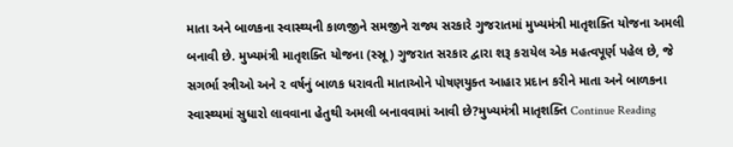માતા અને બાળકના સ્વાસ્થ્યની કાળજીને સમજીને રાજ્ય સરકારે ગુજરાતમાં મુખ્યમંત્રી માતૃશક્તિ યોજના અમલી બનાવી છે. મુખ્યમંત્રી માતૃશક્તિ યોજના (સ્સ્રૂ) ગુજરાત સરકાર દ્વારા શરૂ કરાયેલ એક મહત્વપૂર્ણ પહેલ છે, જે સગર્ભા સ્ત્રીઓ અને ૨ વર્ષનું બાળક ધરાવતી માતાઓને પોષણયુક્ત આહાર પ્રદાન કરીને માતા અને બાળકના સ્વાસ્થ્યમાં સુધારો લાવવાના હેતુથી અમલી બનાવવામાં આવી છે?મુખ્યમંત્રી માતૃશક્તિ Continue Reading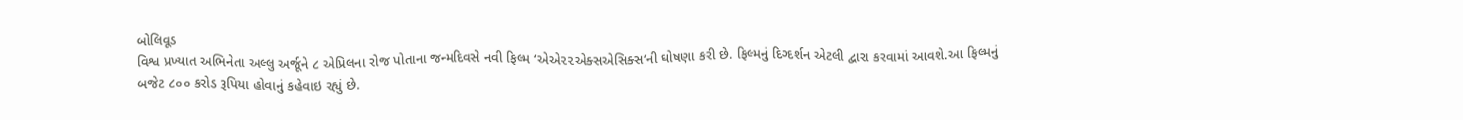બોલિવૂડ
વિશ્વ પ્રખ્યાત અભિનેતા અલ્લુ અર્જૂને ૮ એપ્રિલના રોજ પોતાના જન્મદિવસે નવી ફિલ્મ ‘એએ૨૨એક્સએસિક્સ‘ની ઘોષણા કરી છે. ફિલ્મનું દિગ્દર્શન એટલી દ્વારા કરવામાં આવશે.આ ફિલ્મનું બજેટ ૮૦૦ કરોડ રૂપિયા હોવાનું કહેવાઇ રહ્યું છે.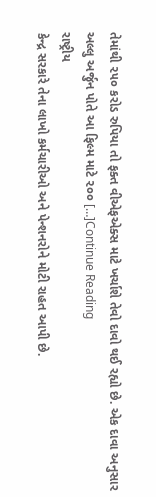તેમાંથી ૨૫૦ કરોડ રુપિયા તો ફક્ત વીએફએક્સ માટે ખર્ચાશે તેવો દાવો થઈ રહ્યો છે. એક દાવા અનુસાર અલ્લુ અર્જુન પોતે આ ફિલ્મ માટે ૨૦૦ […]Continue Reading
રાષ્ટ્રીય
કેન્દ્ર સરકારે તેના લાખો કર્મચારીઓ અને પેન્શનરોને મોટી રાહત આપી છે.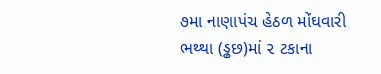૭મા નાણાપંચ હેઠળ મોંઘવારી ભથ્થા (ડ્ઢછ)માં ૨ ટકાના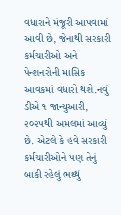વધારાને મંજૂરી આપવામાં આવી છે, જેનાથી સરકારી કર્મચારીઓ અને પેન્શનરોની માસિક આવકમાં વધારો થશે.નવું ડીએ ૧ જાન્યુઆરી, ૨૦૨૫થી અમલમાં આવ્યું છે. એટલે કે હવે સરકારી કર્મચારીઓને પણ તેનું બાકી રહેલું ભથ્થું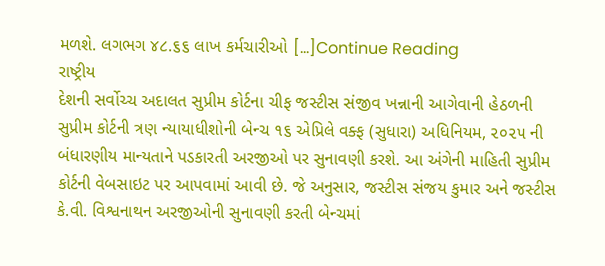મળશે. લગભગ ૪૮.૬૬ લાખ કર્મચારીઓ […]Continue Reading
રાષ્ટ્રીય
દેશની સર્વોચ્ચ અદાલત સુપ્રીમ કોર્ટના ચીફ જસ્ટીસ સંજીવ ખન્નાની આગેવાની હેઠળની સુપ્રીમ કોર્ટની ત્રણ ન્યાયાધીશોની બેન્ચ ૧૬ એપ્રિલે વક્ફ (સુધારા) અધિનિયમ, ૨૦૨૫ ની બંધારણીય માન્યતાને પડકારતી અરજીઓ પર સુનાવણી કરશે. આ અંગેની માહિતી સુપ્રીમ કોર્ટની વેબસાઇટ પર આપવામાં આવી છે. જે અનુસાર, જસ્ટીસ સંજય કુમાર અને જસ્ટીસ કે.વી. વિશ્વનાથન અરજીઓની સુનાવણી કરતી બેન્ચમાં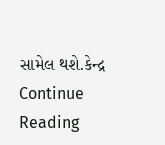સામેલ થશે.કેન્દ્ર Continue Reading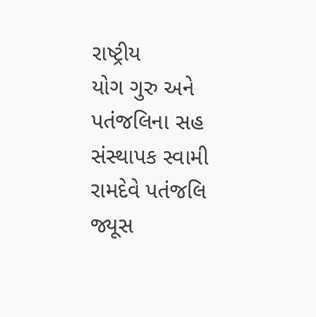રાષ્ટ્રીય
યોગ ગુરુ અને પતંજલિના સહ સંસ્થાપક સ્વામી રામદેવે પતંજલિ જ્યૂસ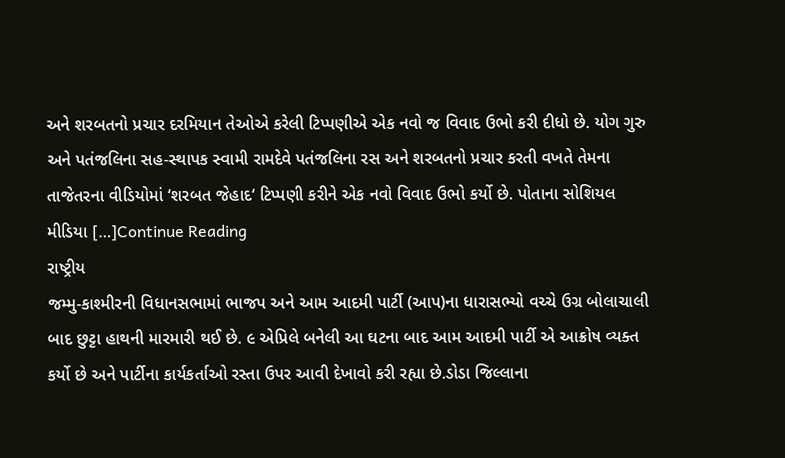અને શરબતનો પ્રચાર દરમિયાન તેઓએ કરેલી ટિપ્પણીએ એક નવો જ વિવાદ ઉભો કરી દીધો છે. યોગ ગુરુ અને પતંજલિના સહ-સ્થાપક સ્વામી રામદેવે પતંજલિના રસ અને શરબતનો પ્રચાર કરતી વખતે તેમના તાજેતરના વીડિયોમાં ‘શરબત જેહાદ‘ ટિપ્પણી કરીને એક નવો વિવાદ ઉભો કર્યો છે. પોતાના સોશિયલ મીડિયા […]Continue Reading
રાષ્ટ્રીય
જમ્મુ-કાશ્મીરની વિધાનસભામાં ભાજપ અને આમ આદમી પાર્ટી (આપ)ના ધારાસભ્યો વચ્ચે ઉગ્ર બોલાચાલી બાદ છુટ્ટા હાથની મારમારી થઈ છે. ૯ એપ્રિલે બનેલી આ ઘટના બાદ આમ આદમી પાર્ટી એ આક્રોષ વ્યક્ત કર્યો છે અને પાર્ટીના કાર્યકર્તાઓ રસ્તા ઉપર આવી દેખાવો કરી રહ્યા છે.ડોડા જિલ્લાના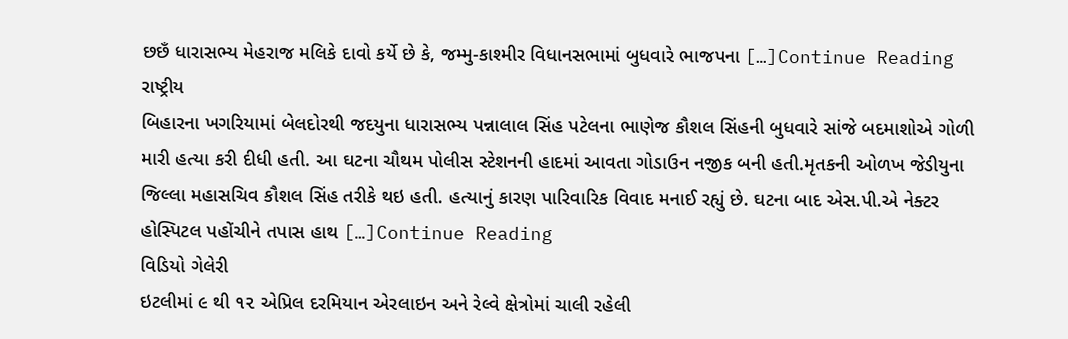છછઁ ધારાસભ્ય મેહરાજ મલિકે દાવો કર્યે છે કે, જમ્મુ-કાશ્મીર વિધાનસભામાં બુધવારે ભાજપના […]Continue Reading
રાષ્ટ્રીય
બિહારના ખગરિયામાં બેલદોરથી જદયુના ધારાસભ્ય પન્નાલાલ સિંહ પટેલના ભાણેજ કૌશલ સિંહની બુધવારે સાંજે બદમાશોએ ગોળી મારી હત્યા કરી દીધી હતી. આ ઘટના ચૌથમ પોલીસ સ્ટેશનની હાદમાં આવતા ગોડાઉન નજીક બની હતી.મૃતકની ઓળખ જેડીયુના જિલ્લા મહાસચિવ કૌશલ સિંહ તરીકે થઇ હતી. હત્યાનું કારણ પારિવારિક વિવાદ મનાઈ રહ્યું છે. ઘટના બાદ એસ.પી.એ નેક્ટર હોસ્પિટલ પહોંચીને તપાસ હાથ […]Continue Reading
વિડિયો ગેલેરી
ઇટલીમાં ૯ થી ૧૨ એપ્રિલ દરમિયાન એરલાઇન અને રેલ્વે ક્ષેત્રોમાં ચાલી રહેલી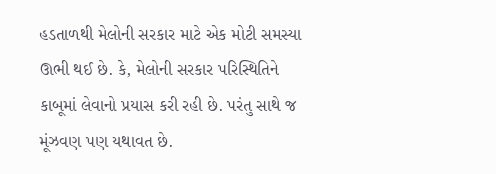હડતાળથી મેલોની સરકાર માટે એક મોટી સમસ્યા ઊભી થઈ છે. કે, મેલોની સરકાર પરિસ્થિતિને કાબૂમાં લેવાનો પ્રયાસ કરી રહી છે. પરંતુ સાથે જ મૂંઝવણ પણ યથાવત છે.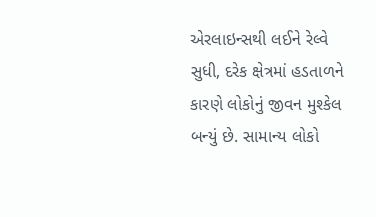એરલાઇન્સથી લઈને રેલ્વે સુધી, દરેક ક્ષેત્રમાં હડતાળને કારણે લોકોનું જીવન મુશ્કેલ બન્યું છે. સામાન્ય લોકો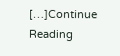[…]Continue Reading